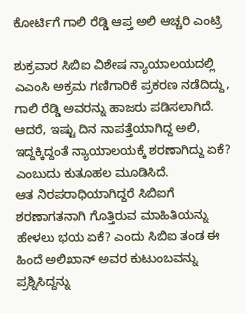ಕೋರ್ಟಿಗೆ ಗಾಲಿ ರೆಡ್ಡಿ ಆಪ್ತ ಅಲಿ ಆಚ್ಚರಿ ಎಂಟ್ರಿ

ಶುಕ್ರವಾರ ಸಿಬಿಐ ವಿಶೇಷ ನ್ಯಾಯಾಲಯದಲ್ಲಿ ಎಎಂಸಿ ಅಕ್ರಮ ಗಣಿಗಾರಿಕೆ ಪ್ರಕರಣ ನಡೆದಿದ್ದು, ಗಾಲಿ ರೆಡ್ಡಿ ಅವರನ್ನು ಹಾಜರು ಪಡಿಸಲಾಗಿದೆ. ಆದರೆ, ಇಷ್ಟು ದಿನ ನಾಪತ್ತೆಯಾಗಿದ್ದ ಅಲಿ, ಇದ್ದಕ್ಕಿದ್ದಂತೆ ನ್ಯಾಯಾಲಯಕ್ಕೆ ಶರಣಾಗಿದ್ದು ಏಕೆ? ಎಂಬುದು ಕುತೂಹಲ ಮೂಡಿಸಿದೆ.
ಆತ ನಿರಪರಾಧಿಯಾಗಿದ್ದರೆ ಸಿಬಿಐಗೆ ಶರಣಾಗತನಾಗಿ ಗೊತ್ತಿರುವ ಮಾಹಿತಿಯನ್ನು ಹೇಳಲು ಭಯ ಏಕೆ? ಎಂದು ಸಿಬಿಐ ತಂಡ ಈ ಹಿಂದೆ ಅಲಿಖಾನ್ ಅವರ ಕುಟುಂಬವನ್ನು ಪ್ರಶ್ನಿಸಿದ್ದನ್ನು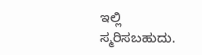ಇಲ್ಲಿ ಸ್ಮರಿಸಬಹುದು.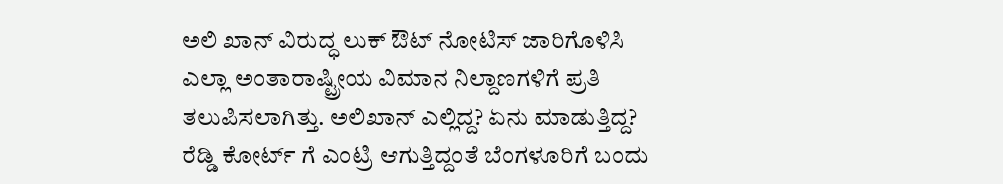ಅಲಿ ಖಾನ್ ವಿರುದ್ಧ ಲುಕ್ ಔಟ್ ನೋಟಿಸ್ ಜಾರಿಗೊಳಿಸಿ ಎಲ್ಲಾ ಅಂತಾರಾಷ್ಟ್ರೀಯ ವಿಮಾನ ನಿಲ್ದಾಣಗಳಿಗೆ ಪ್ರತಿ ತಲುಪಿಸಲಾಗಿತ್ತು. ಅಲಿಖಾನ್ ಎಲ್ಲಿದ್ದ? ಏನು ಮಾಡುತ್ತಿದ್ದ? ರೆಡ್ಡಿ ಕೋರ್ಟ್ ಗೆ ಎಂಟ್ರಿ ಆಗುತ್ತಿದ್ದಂತೆ ಬೆಂಗಳೂರಿಗೆ ಬಂದು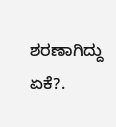ಶರಣಾಗಿದ್ದು ಏಕೆ?.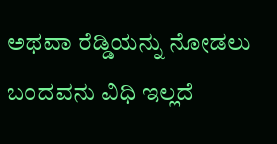ಅಥವಾ ರೆಡ್ಡಿಯನ್ನು ನೋಡಲು ಬಂದವನು ವಿಧಿ ಇಲ್ಲದೆ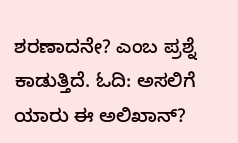ಶರಣಾದನೇ? ಎಂಬ ಪ್ರಶ್ನೆ ಕಾಡುತ್ತಿದೆ. ಓದಿ: ಅಸಲಿಗೆ ಯಾರು ಈ ಅಲಿಖಾನ್?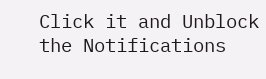Click it and Unblock the Notifications